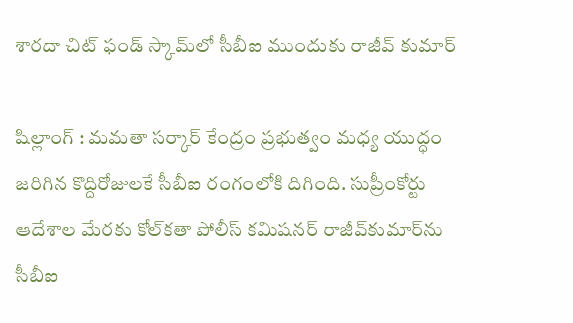శారదా చిట్ ఫండ్ స్కామ్‌లో సీబీఐ ముందుకు రాజీవ్ కుమార్

షిల్లాంగ్ : మమతా సర్కార్‌ కేంద్రం ప్రభుత్వం మధ్య యుద్ధం జరిగిన కొద్దిరోజులకే సీబీఐ రంగంలోకి దిగింది. సుప్రీంకోర్టు ఆదేశాల మేరకు కోల్‌కతా పోలీస్ కమిషనర్ రాజీవ్‌కుమార్‌ను సీబీఐ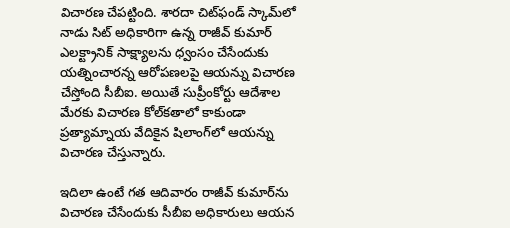విచారణ చేపట్టింది. శారదా చిట్‌ఫండ్ స్కామ్‌లో నాడు సిట్ అధికారిగా ఉన్న రాజీవ్ కుమార్ ఎలక్ట్రానిక్ సాక్ష్యాలను ధ్వంసం చేసేందుకు యత్నించారన్న ఆరోపణలపై ఆయన్ను విచారణ చేస్తోంది సీబీఐ. అయితే సుప్రీంకోర్టు ఆదేశాల మేరకు విచారణ కోల్‌కతాలో కాకుండా ప్రత్యామ్నాయ వేదికైన షిలాంగ్‌లో ఆయన్ను విచారణ చేస్తున్నారు.

ఇదిలా ఉంటే గత ఆదివారం రాజీవ్ కుమార్‌ను విచారణ చేసేందుకు సీబీఐ అధికారులు ఆయన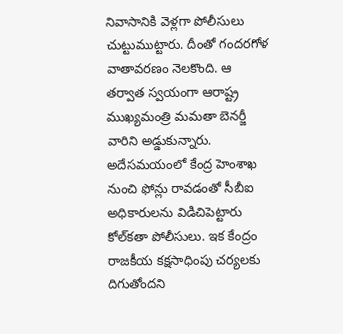నివాసానికి వెళ్లగా పోలీసులు చుట్టుముట్టారు. దీంతో గందరగోళ వాతావరణం నెలకొంది. ఆ తర్వాత స్వయంగా ఆరాష్ట్ర ముఖ్యమంత్రి మమతా బెనర్జీ వారిని అడ్డుకున్నారు. అదేసమయంలో కేంద్ర హెంశాఖ నుంచి ఫోన్లు రావడంతో సీబీఐ అధికారులను విడిచిపెట్టారు కోల్‌కతా పోలీసులు. ఇక కేంద్రం రాజకీయ కక్షసాధింపు చర్యలకు దిగుతోందని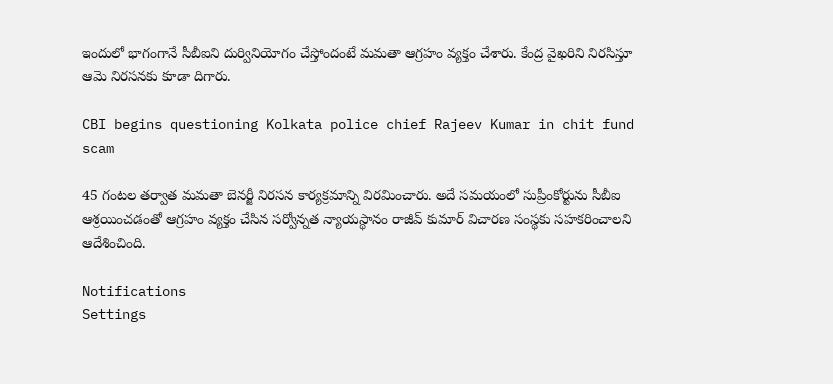ఇందులో భాగంగానే సీబీఐని దుర్వినియోగం చేస్తోందంటే మమతా ఆగ్రహం వ్యక్తం చేశారు. కేంద్ర వైఖరిని నిరసిస్తూ ఆమె నిరసనకు కూడా దిగారు.

CBI begins questioning Kolkata police chief Rajeev Kumar in chit fund scam

45 గంటల తర్వాత మమతా బెనర్జీ నిరసన కార్యక్రమాన్ని విరమించారు. అదే సమయంలో సుప్రీంకోర్టును సీబీఐ ఆశ్రయించడంతో ఆగ్రహం వ్యక్తం చేసిన సర్వోన్నత న్యాయస్థానం రాజీవ్ కుమార్ విచారణ సంస్థకు సహకరించాలని ఆదేశించింది.

Notifications
Settings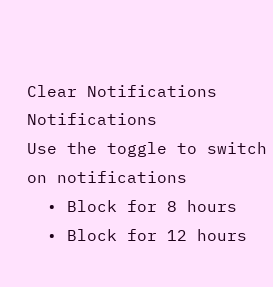Clear Notifications
Notifications
Use the toggle to switch on notifications
  • Block for 8 hours
  • Block for 12 hours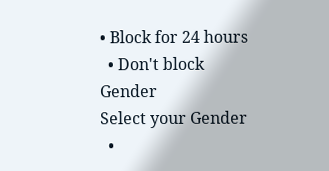• Block for 24 hours
  • Don't block
Gender
Select your Gender
  •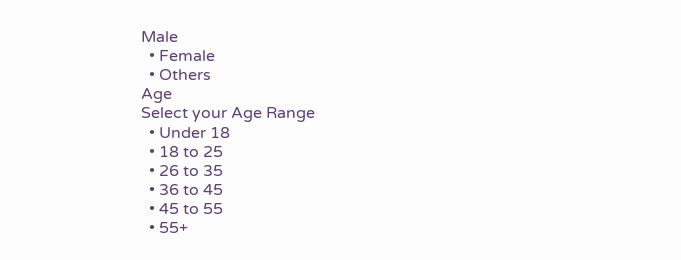Male
  • Female
  • Others
Age
Select your Age Range
  • Under 18
  • 18 to 25
  • 26 to 35
  • 36 to 45
  • 45 to 55
  • 55+